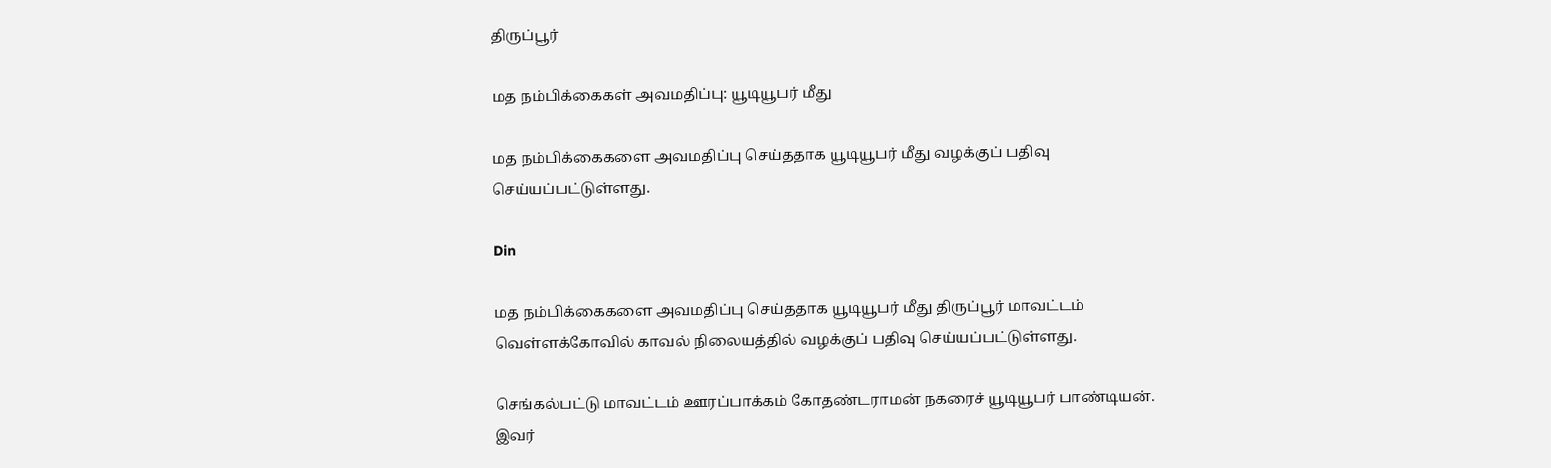திருப்பூர்

மத நம்பிக்கைகள் அவமதிப்பு: யூடியூபர் மீது

மத நம்பிக்கைகளை அவமதிப்பு செய்ததாக யூடியூபர் மீது வழக்குப் பதிவு செய்யப்பட்டுள்ளது.

Din

மத நம்பிக்கைகளை அவமதிப்பு செய்ததாக யூடியூபர் மீது திருப்பூர் மாவட்டம் வெள்ளக்கோவில் காவல் நிலையத்தில் வழக்குப் பதிவு செய்யப்பட்டுள்ளது.

செங்கல்பட்டு மாவட்டம் ஊரப்பாக்கம் கோதண்டராமன் நகரைச் யூடியூபர் பாண்டியன். இவர்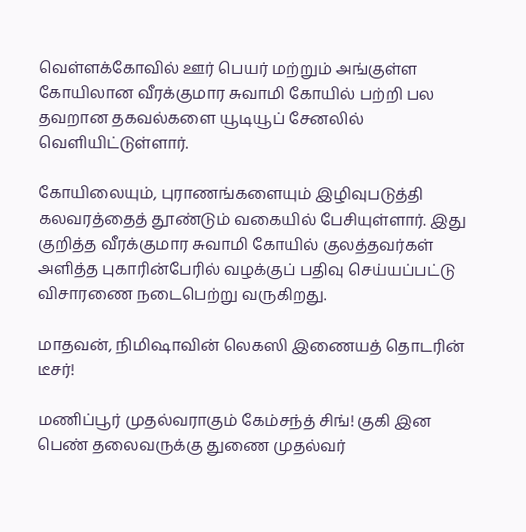வெள்ளக்கோவில் ஊர் பெயர் மற்றும் அங்குள்ள கோயிலான வீரக்குமார சுவாமி கோயில் பற்றி பல தவறான தகவல்களை யூடியூப் சேனலில் வெளியிட்டுள்ளார்.

கோயிலையும், புராணங்களையும் இழிவுபடுத்தி கலவரத்தைத் தூண்டும் வகையில் பேசியுள்ளார். இது குறித்த வீரக்குமார சுவாமி கோயில் குலத்தவர்கள் அளித்த புகாரின்பேரில் வழக்குப் பதிவு செய்யப்பட்டு விசாரணை நடைபெற்று வருகிறது.

மாதவன், நிமிஷாவின் லெகஸி இணையத் தொடரின் டீசர்!

மணிப்பூர் முதல்வராகும் கேம்சந்த் சிங்! குகி இன பெண் தலைவருக்கு துணை முதல்வர்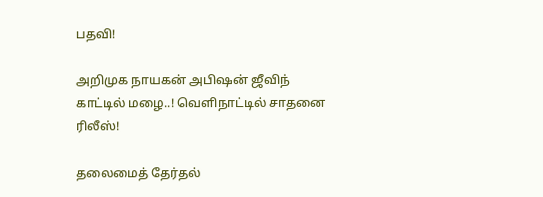பதவி!

அறிமுக நாயகன் அபிஷன் ஜீவிந் காட்டில் மழை..! வெளிநாட்டில் சாதனை ரிலீஸ்!

தலைமைத் தேர்தல்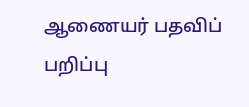ஆணையர் பதவிப் பறிப்பு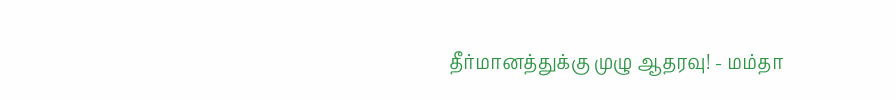தீர்மானத்துக்கு முழு ஆதரவு! - மம்தா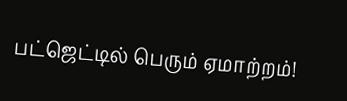பட்ஜெட்டில் பெரும் ஏமாற்றம்!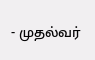- முதல்வர்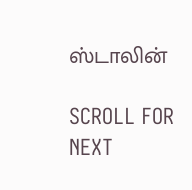ஸ்டாலின்

SCROLL FOR NEXT